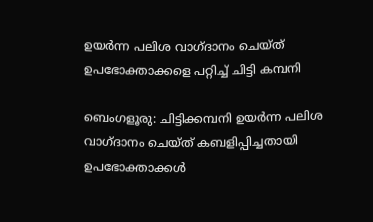ഉയർന്ന പലിശ വാഗ്ദാനം ചെയ്ത് ഉപഭോക്താക്കളെ പറ്റിച്ച് ചിട്ടി കമ്പനി

ബെംഗളൂരു: ചിട്ടിക്കമ്പനി ഉയർന്ന പലിശ വാഗ്ദാനം ചെയ്ത് കബളിപ്പിച്ചതായി ഉപഭോക്താക്കൾ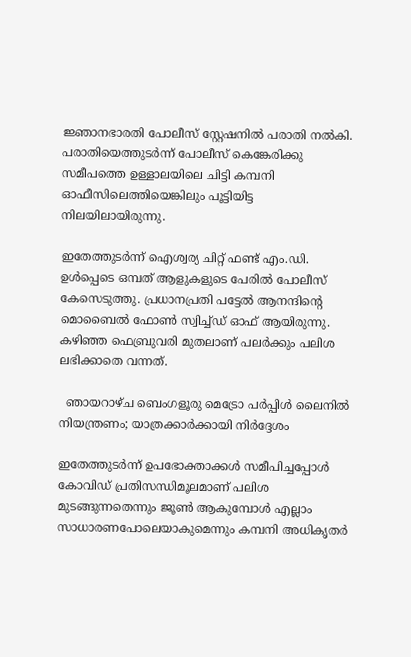ജ്ഞാനഭാരതി പോലീസ് സ്റ്റേഷനിൽ പരാതി നൽകി. പരാതിയെത്തുടർന്ന് പോലീസ് കെങ്കേരിക്കു സമീപത്തെ ഉള്ളാലയിലെ ചിട്ടി കമ്പനി ഓഫീസിലെത്തിയെങ്കിലും പൂട്ടിയിട്ട നിലയിലായിരുന്നു.

ഇതേത്തുടർന്ന് ഐശ്വര്യ ചിറ്റ്‌ ഫണ്ട് എം.ഡി. ഉൾപ്പെടെ ഒമ്പത്‌ ആളുകളുടെ പേരിൽ പോലീസ് കേസെടുത്തു. പ്രധാനപ്രതി പട്ടേൽ ആനന്ദിന്റെ മൊബൈൽ ഫോൺ സ്വിച്ച്ഡ് ഓഫ് ആയിരുന്നു. കഴിഞ്ഞ ഫെബ്രുവരി മുതലാണ് പലർക്കും പലിശ ലഭിക്കാതെ വന്നത്.

  ഞായറാഴ്ച ബെംഗളൂരു മെട്രോ പർപ്പിൾ ലൈനിൽ നിയന്ത്രണം; യാത്രക്കാർക്കായി നിർദ്ദേശം

ഇതേത്തുടർന്ന് ഉപഭോക്താക്കൾ സമീപിച്ചപ്പോൾ കോവിഡ് പ്രതിസന്ധിമൂലമാണ് പലിശ മുടങ്ങുന്നതെന്നും ജൂൺ ആകുമ്പോൾ എല്ലാം സാധാരണപോലെയാകുമെന്നും കമ്പനി അധികൃതർ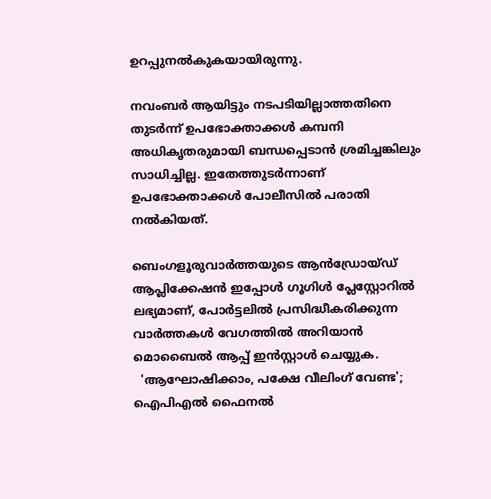ഉറപ്പുനൽകുകയായിരുന്നു.

നവംബർ ആയിട്ടും നടപടിയില്ലാത്തതിനെ തുടർന്ന് ഉപഭോക്താക്കൾ കമ്പനി അധികൃതരുമായി ബന്ധപ്പെടാൻ ശ്രമിച്ചങ്കിലും സാധിച്ചില്ല. ഇതേത്തുടർന്നാണ് ഉപഭോക്താക്കൾ പോലീസിൽ പരാതി നൽകിയത്.

ബെംഗളൂരുവാർത്തയുടെ ആൻഡ്രോയ്ഡ് ആപ്ലിക്കേഷൻ ഇപ്പോൾ ഗൂഗിൾ പ്ലേസ്റ്റോറിൽ ലഭ്യമാണ്, പോർട്ടലിൽ പ്രസിദ്ധീകരിക്കുന്ന വാർത്തകൾ വേഗത്തിൽ അറിയാൻ മൊബൈൽ ആപ്പ് ഇൻസ്റ്റാൾ ചെയ്യുക.
  'ആഘോഷിക്കാം, പക്ഷേ വീലിംഗ് വേണ്ട'; ഐപിഎൽ ഫൈനൽ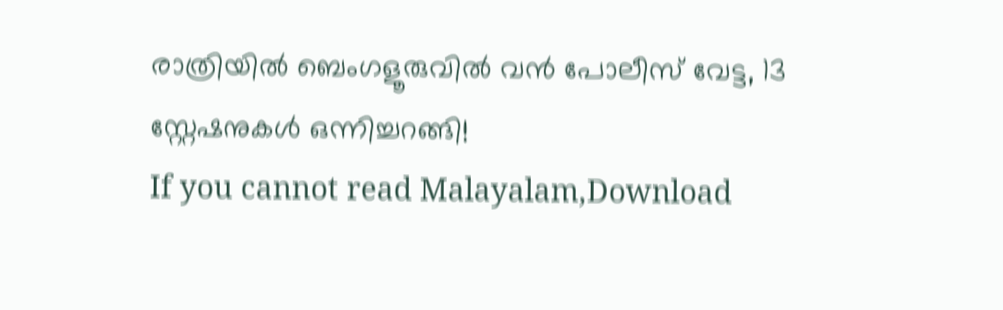രാത്രിയിൽ ബെംഗളൂരുവിൽ വൻ പോലീസ് വേട്ട, 13 സ്റ്റേഷനുകൾ ഒന്നിച്ചറങ്ങി!
If you cannot read Malayalam,Download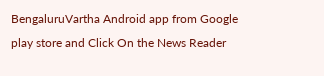BengaluruVartha Android app from Google play store and Click On the News Reader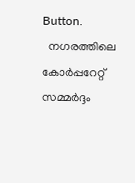Button.
  നഗരത്തിലെ കോർപ്പറേറ്റ് സമ്മർദ്ദം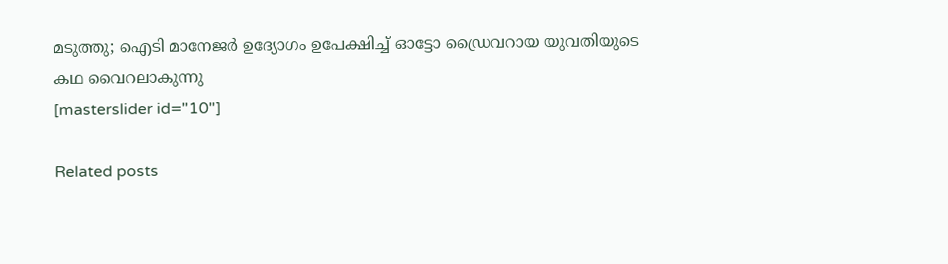മടുത്തു; ഐടി മാനേജർ ഉദ്യോഗം ഉപേക്ഷിച്ച് ഓട്ടോ ഡ്രൈവറായ യുവതിയുടെ കഥ വൈറലാകുന്നു
[masterslider id="10"]

Related posts